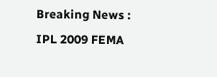Breaking News : IPL 2009 FEMA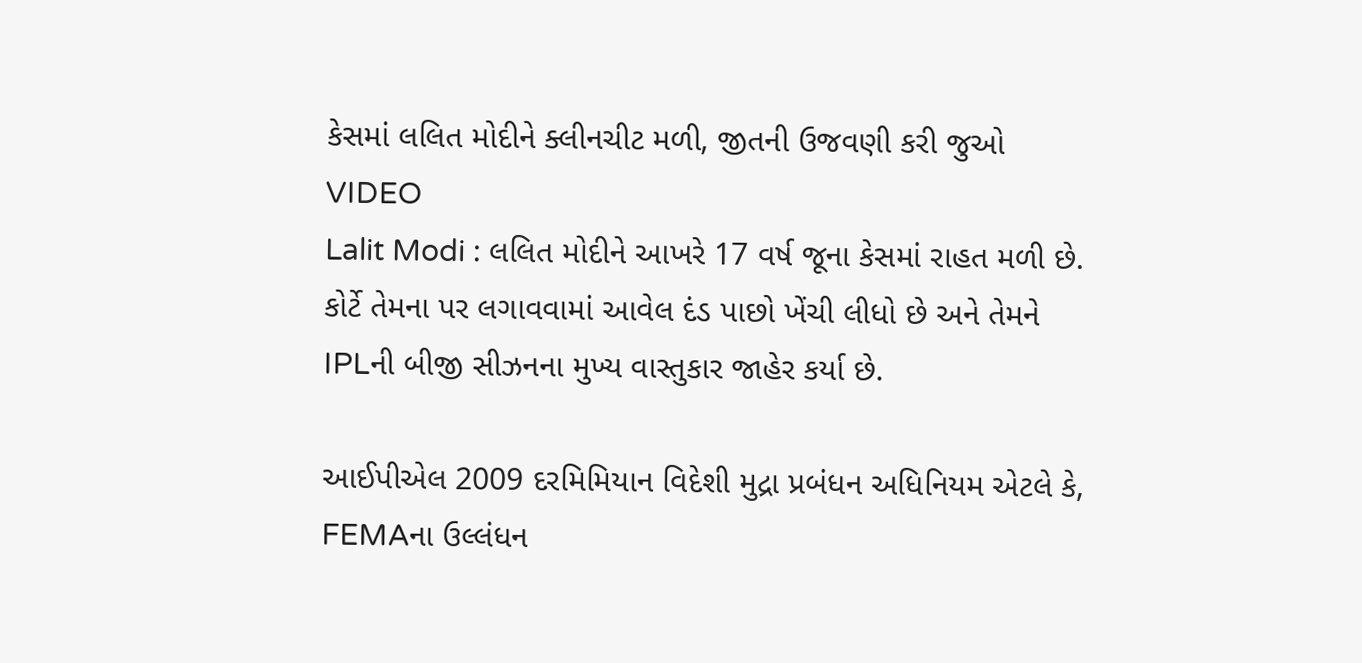કેસમાં લલિત મોદીને ક્લીનચીટ મળી, જીતની ઉજવણી કરી જુઓ VIDEO
Lalit Modi : લલિત મોદીને આખરે 17 વર્ષ જૂના કેસમાં રાહત મળી છે. કોર્ટે તેમના પર લગાવવામાં આવેલ દંડ પાછો ખેંચી લીધો છે અને તેમને IPLની બીજી સીઝનના મુખ્ય વાસ્તુકાર જાહેર કર્યા છે.

આઈપીએલ 2009 દરમિમિયાન વિદેશી મુદ્રા પ્રબંધન અધિનિયમ એટલે કે, FEMAના ઉલ્લંધન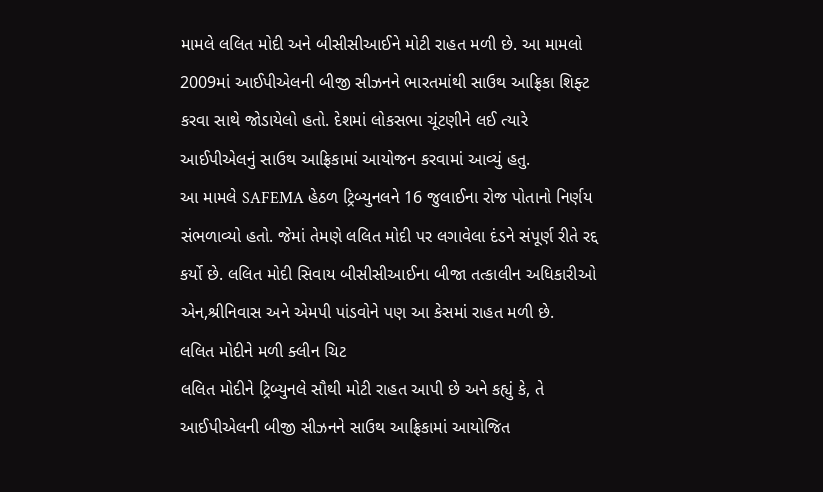મામલે લલિત મોદી અને બીસીસીઆઈને મોટી રાહત મળી છે. આ મામલો 2009માં આઈપીએલની બીજી સીઝનને ભારતમાંથી સાઉથ આફ્રિકા શિફ્ટ કરવા સાથે જોડાયેલો હતો. દેશમાં લોકસભા ચૂંટણીને લઈ ત્યારે આઈપીએલનું સાઉથ આફ્રિકામાં આયોજન કરવામાં આવ્યું હતુ.
આ મામલે SAFEMA હેઠળ ટ્રિબ્યુનલને 16 જુલાઈના રોજ પોતાનો નિર્ણય સંભળાવ્યો હતો. જેમાં તેમણે લલિત મોદી પર લગાવેલા દંડને સંપૂર્ણ રીતે રદ્દ કર્યો છે. લલિત મોદી સિવાય બીસીસીઆઈના બીજા તત્કાલીન અધિકારીઓ એન,શ્રીનિવાસ અને એમપી પાંડવોને પણ આ કેસમાં રાહત મળી છે.
લલિત મોદીને મળી ક્લીન ચિટ
લલિત મોદીને ટ્રિબ્યુનલે સૌથી મોટી રાહત આપી છે અને કહ્યું કે, તે આઈપીએલની બીજી સીઝનને સાઉથ આફ્રિકામાં આયોજિત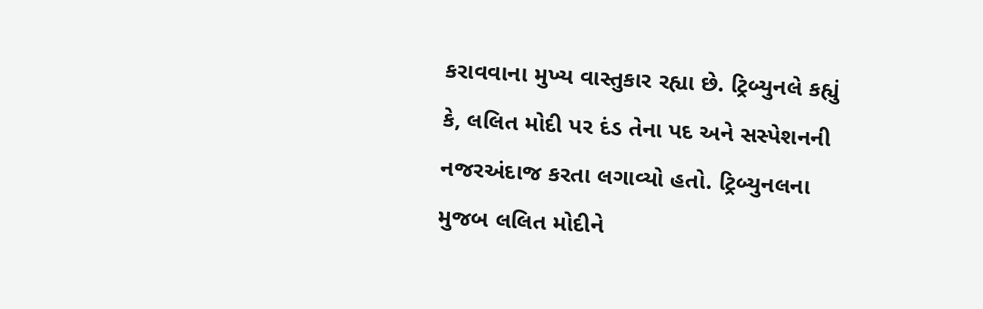કરાવવાના મુખ્ય વાસ્તુકાર રહ્યા છે. ટ્રિબ્યુનલે કહ્યું કે, લલિત મોદી પર દંડ તેના પદ અને સસ્પેશનની નજરઅંદાજ કરતા લગાવ્યો હતો. ટ્રિબ્યુનલના મુજબ લલિત મોદીને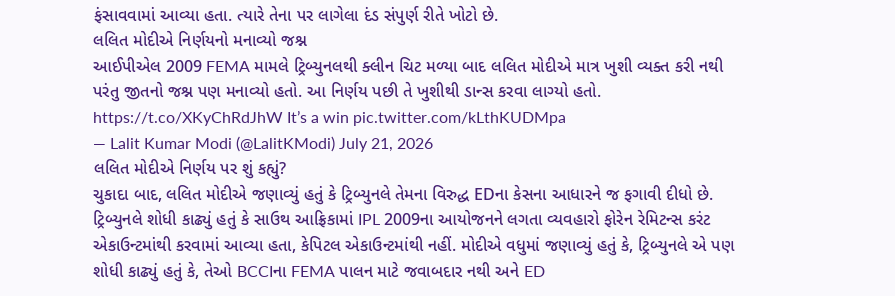ફંસાવવામાં આવ્યા હતા. ત્યારે તેના પર લાગેલા દંડ સંપુર્ણ રીતે ખોટો છે.
લલિત મોદીએ નિર્ણયનો મનાવ્યો જશ્ન
આઈપીએલ 2009 FEMA મામલે ટ્રિબ્યુનલથી ક્લીન ચિટ મળ્યા બાદ લલિત મોદીએ માત્ર ખુશી વ્યક્ત કરી નથી પરંતુ જીતનો જશ્ન પણ મનાવ્યો હતો. આ નિર્ણય પછી તે ખુશીથી ડાન્સ કરવા લાગ્યો હતો.
https://t.co/XKyChRdJhW It’s a win pic.twitter.com/kLthKUDMpa
— Lalit Kumar Modi (@LalitKModi) July 21, 2026
લલિત મોદીએ નિર્ણય પર શું કહ્યું?
ચુકાદા બાદ, લલિત મોદીએ જણાવ્યું હતું કે ટ્રિબ્યુનલે તેમના વિરુદ્ધ EDના કેસના આધારને જ ફગાવી દીધો છે. ટ્રિબ્યુનલે શોધી કાઢ્યું હતું કે સાઉથ આફ્રિકામાં IPL 2009ના આયોજનને લગતા વ્યવહારો ફોરેન રેમિટન્સ કરંટ એકાઉન્ટમાંથી કરવામાં આવ્યા હતા, કેપિટલ એકાઉન્ટમાંથી નહીં. મોદીએ વધુમાં જણાવ્યું હતું કે, ટ્રિબ્યુનલે એ પણ શોધી કાઢ્યું હતું કે, તેઓ BCCIના FEMA પાલન માટે જવાબદાર નથી અને ED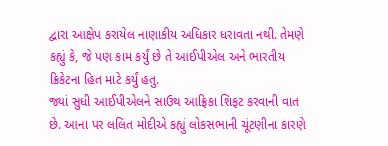દ્વારા આક્ષેપ કરાયેલ નાણાકીય અધિકાર ધરાવતા નથી. તેમણે કહ્યું કે, જે પણ કામ કર્યું છે તે આઈપીએલ અને ભારતીય ક્રિકેટના હિત માટે કર્યું હતુ.
જ્યાં સુધી આઈપીએલને સાઉથ આફ્રિકા શિફટ કરવાની વાત છે. આના પર લલિત મોદીએ કહ્યું લોકસભાની ચૂંટણીના કારણે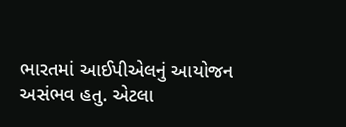ભારતમાં આઈપીએલનું આયોજન અસંભવ હતુ. એટલા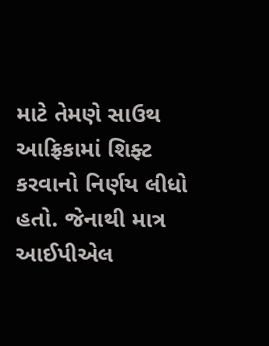માટે તેમણે સાઉથ આફ્રિકામાં શિફ્ટ કરવાનો નિર્ણય લીધો હતો. જેનાથી માત્ર આઈપીએલ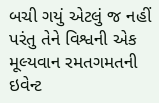બચી ગયું એટલું જ નહીં પરંતુ તેને વિશ્વની એક મૂલ્યવાન રમતગમતની ઇવેન્ટ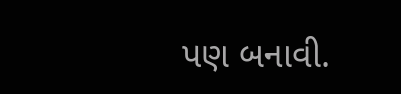પણ બનાવી.